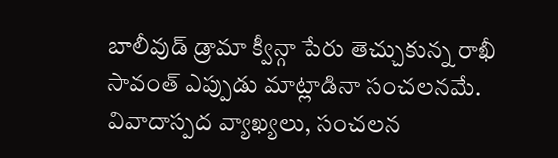బాలీవుడ్ డ్రామా క్వీన్గా పేరు తెచ్చుకున్న రాఖీ సావంత్ ఎప్పుడు మాట్లాడినా సంచలనమే. వివాదాస్పద వ్యాఖ్యలు, సంచలన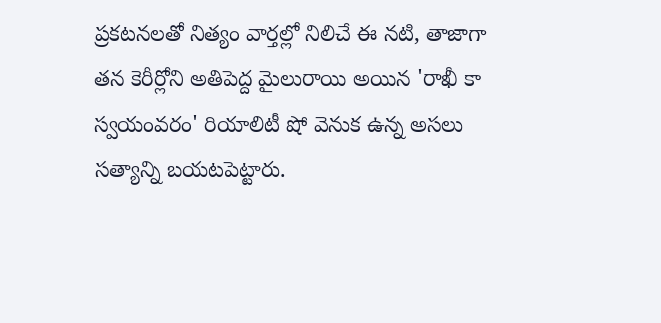ప్రకటనలతో నిత్యం వార్తల్లో నిలిచే ఈ నటి, తాజాగా తన కెరీర్లోని అతిపెద్ద మైలురాయి అయిన 'రాఖీ కా స్వయంవరం' రియాలిటీ షో వెనుక ఉన్న అసలు సత్యాన్ని బయటపెట్టారు.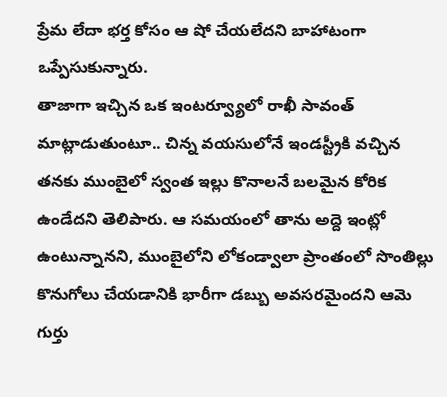ప్రేమ లేదా భర్త కోసం ఆ షో చేయలేదని బాహాటంగా ఒప్పేసుకున్నారు.
తాజాగా ఇచ్చిన ఒక ఇంటర్వ్యూలో రాఖీ సావంత్ మాట్లాడుతుంటూ.. చిన్న వయసులోనే ఇండస్ట్రీకి వచ్చిన తనకు ముంబైలో స్వంత ఇల్లు కొనాలనే బలమైన కోరిక ఉండేదని తెలిపారు. ఆ సమయంలో తాను అద్దె ఇంట్లో ఉంటున్నానని, ముంబైలోని లోకండ్వాలా ప్రాంతంలో సొంతిల్లు కొనుగోలు చేయడానికి భారీగా డబ్బు అవసరమైందని ఆమె గుర్తు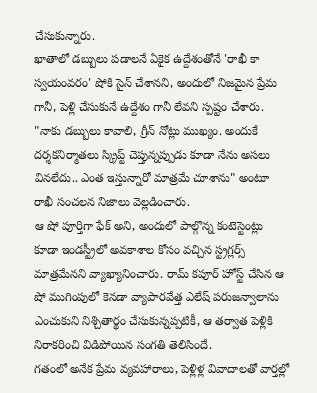చేసుకున్నారు.
ఖాతాలో డబ్బులు పడాలనే ఏకైక ఉద్దేశంతోనే 'రాఖీ కా స్వయంవరం' షోకి సైన్ చేశానని, అందులో నిజమైన ప్రేమ గానీ, పెళ్లి చేసుకునే ఉద్దేశం గానీ లేవని స్పష్టం చేశారు. "నాకు డబ్బులు కావాలి, గ్రీన్ నోట్లు ముఖ్యం. అందుకే దర్శకనిర్మాతలు స్క్రిప్ట్ చెప్తున్నప్పుడు కూడా నేను అసలు వినలేదు.. ఎంత ఇస్తున్నారో మాత్రమే చూశాను" అంటూ రాఖీ సంచలన నిజాలు వెల్లడించారు.
ఆ షో పూర్తిగా ఫేక్ అని, అందులో పాల్గొన్న కంటెస్టెంట్లు కూడా ఇండస్ట్రీలో అవకాశాల కోసం వచ్చిన స్ట్రగ్లర్స్ మాత్రమేనని వ్యాఖ్యానించారు. రామ్ కపూర్ హోస్ట్ చేసిన ఆ షో ముగింపులో కెనడా వ్యాపారవేత్త ఎలేష్ పరుజన్వాలాను ఎంచుకుని నిశ్చితార్థం చేసుకున్నప్పటికీ, ఆ తర్వాత పెళ్లికి నిరాకరించి విడిపోయిన సంగతి తెలిసిందే.
గతంలో అనేక ప్రేమ వ్యవహారాలు, పెళ్లిళ్ల వివాదాలతో వార్తల్లో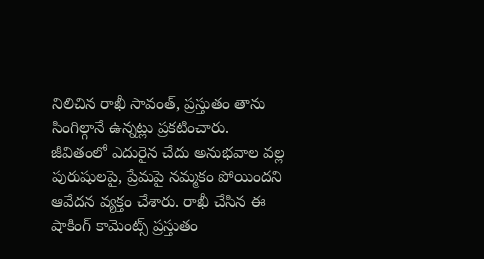నిలిచిన రాఖీ సావంత్, ప్రస్తుతం తాను సింగిల్గానే ఉన్నట్లు ప్రకటించారు. జీవితంలో ఎదురైన చేదు అనుభవాల వల్ల పురుషులపై, ప్రేమపై నమ్మకం పోయిందని ఆవేదన వ్యక్తం చేశారు. రాఖీ చేసిన ఈ షాకింగ్ కామెంట్స్ ప్రస్తుతం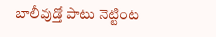బాలీవుడ్తో పాటు నెట్టింట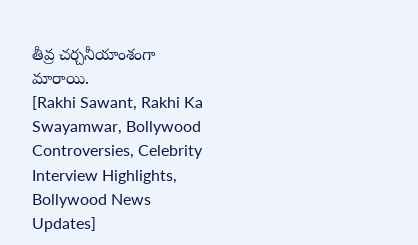తీవ్ర చర్చనీయాంశంగా మారాయి.
[Rakhi Sawant, Rakhi Ka Swayamwar, Bollywood Controversies, Celebrity Interview Highlights, Bollywood News Updates]